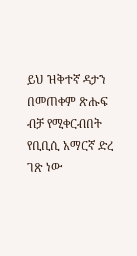ይህ ዝቅተኛ ዳታን በመጠቀም ጽሑፍ ብቻ የሚቀርብበት የቢቢሲ አማርኛ ድረ ገጽ ነው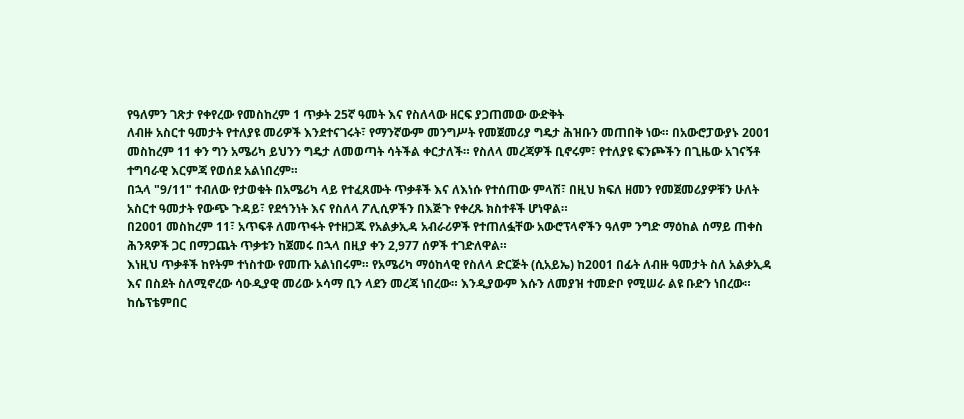የዓለምን ገጽታ የቀየረው የመስከረም 1 ጥቃት 25ኛ ዓመት እና የስለላው ዘርፍ ያጋጠመው ውድቅት
ለብዙ አስርተ ዓመታት የተለያዩ መሪዎች እንደተናገሩት፣ የማንኛውም መንግሥት የመጀመሪያ ግዴታ ሕዝቡን መጠበቅ ነው። በአውሮፓውያኑ 2001 መስከረም 11 ቀን ግን አሜሪካ ይህንን ግዴታ ለመወጣት ሳትችል ቀርታለች። የስለላ መረጃዎች ቢኖሩም፣ የተለያዩ ፍንጮችን በጊዜው አገናኝቶ ተግባራዊ እርምጃ የወሰደ አልነበረም።
በኋላ "9/11" ተብለው የታወቁት በአሜሪካ ላይ የተፈጸሙት ጥቃቶች እና ለእነሱ የተሰጠው ምላሽ፣ በዚህ ክፍለ ዘመን የመጀመሪያዎቹን ሁለት አስርተ ዓመታት የውጭ ጉዳይ፣ የደኅንነት እና የስለላ ፖሊሲዎችን በእጅጉ የቀረጹ ክስተቶች ሆነዋል።
በ2001 መስከረም 11፣ አጥፍቶ ለመጥፋት የተዘጋጁ የአልቃኢዳ አብራሪዎች የተጠለፏቸው አውሮፕላኖችን ዓለም ንግድ ማዕከል ሰማይ ጠቀስ ሕንጻዎች ጋር በማጋጨት ጥቃቱን ከጀመሩ በኋላ በዚያ ቀን 2,977 ሰዎች ተገድለዋል።
እነዚህ ጥቃቶች ከየትም ተነስተው የመጡ አልነበሩም። የአሜሪካ ማዕከላዊ የስለላ ድርጅት (ሲአይኤ) ከ2001 በፊት ለብዙ ዓመታት ስለ አልቃኢዳ እና በስደት ስለሚኖረው ሳዑዲያዊ መሪው ኦሳማ ቢን ላደን መረጃ ነበረው። እንዲያውም እሱን ለመያዝ ተመድቦ የሚሠራ ልዩ ቡድን ነበረው።
ከሴፕቴምበር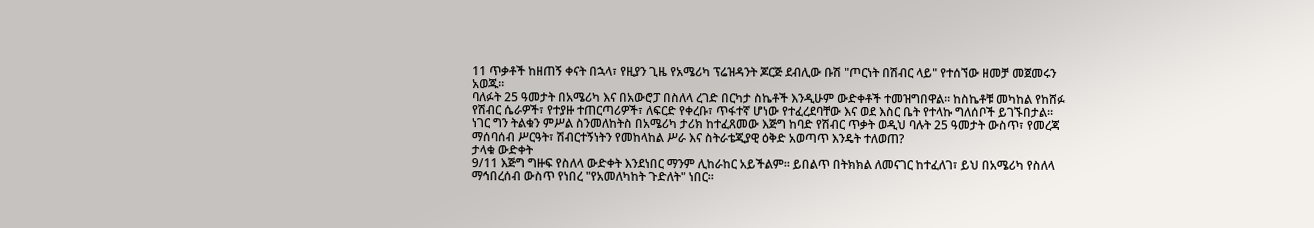11 ጥቃቶች ከዘጠኝ ቀናት በኋላ፣ የዚያን ጊዜ የአሜሪካ ፕሬዝዳንት ጆርጅ ደብሊው ቡሽ "ጦርነት በሽብር ላይ" የተሰኘው ዘመቻ መጀመሩን አወጁ።
ባለፉት 25 ዓመታት በአሜሪካ እና በአውሮፓ በስለላ ረገድ በርካታ ስኬቶች እንዲሁም ውድቀቶች ተመዝግበዋል። ከስኬቶቹ መካከል የከሸፉ የሽብር ሴራዎች፣ የተያዙ ተጠርጣሪዎች፣ ለፍርድ የቀረቡ፣ ጥፋተኛ ሆነው የተፈረደባቸው እና ወደ እስር ቤት የተላኩ ግለሰቦች ይገኙበታል።
ነገር ግን ትልቁን ምሥል ስንመለከትስ በአሜሪካ ታሪክ ከተፈጸመው እጅግ ከባድ የሽብር ጥቃት ወዲህ ባሉት 25 ዓመታት ውስጥ፣ የመረጃ ማሰባሰብ ሥርዓት፣ ሽብርተኝነትን የመከላከል ሥራ እና ስትራቴጂያዊ ዕቅድ አወጣጥ እንዴት ተለወጠ?
ታላቁ ውድቀት
9/11 እጅግ ግዙፍ የስለላ ውድቀት እንደነበር ማንም ሊከራከር አይችልም። ይበልጥ በትክክል ለመናገር ከተፈለገ፣ ይህ በአሜሪካ የስለላ ማኅበረሰብ ውስጥ የነበረ "የአመለካከት ጉድለት" ነበር።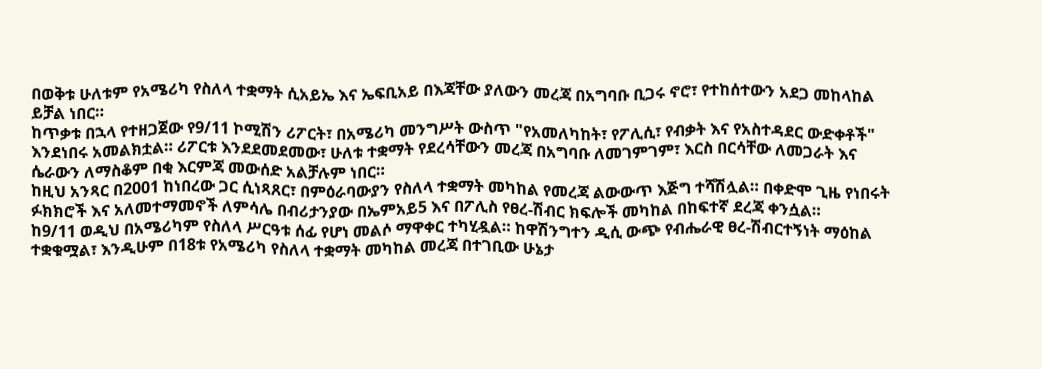በወቅቱ ሁለቱም የአሜሪካ የስለላ ተቋማት ሲአይኤ እና ኤፍቢአይ በእጃቸው ያለውን መረጃ በአግባቡ ቢጋሩ ኖሮ፣ የተከሰተውን አደጋ መከላከል ይቻል ነበር።
ከጥቃቱ በኋላ የተዘጋጀው የ9/11 ኮሚሽን ሪፖርት፣ በአሜሪካ መንግሥት ውስጥ "የአመለካከት፣ የፖሊሲ፣ የብቃት እና የአስተዳደር ውድቀቶች" እንደነበሩ አመልክቷል። ሪፖርቱ እንደደመደመው፣ ሁለቱ ተቋማት የደረሳቸውን መረጃ በአግባቡ ለመገምገም፣ እርስ በርሳቸው ለመጋራት እና ሴራውን ለማስቆም በቂ እርምጃ መውሰድ አልቻሉም ነበር።
ከዚህ አንጻር በ2001 ከነበረው ጋር ሲነጻጸር፣ በምዕራባውያን የስለላ ተቋማት መካከል የመረጃ ልውውጥ እጅግ ተሻሽሏል። በቀድሞ ጊዜ የነበሩት ፉክክሮች እና አለመተማመኖች ለምሳሌ በብሪታንያው በኤምአይ5 እና በፖሊስ የፀረ-ሽብር ክፍሎች መካከል በከፍተኛ ደረጃ ቀንሷል።
ከ9/11 ወዲህ በአሜሪካም የስለላ ሥርዓቱ ሰፊ የሆነ መልሶ ማዋቀር ተካሂዷል። ከዋሽንግተን ዲሲ ውጭ የብሔራዊ ፀረ-ሽብርተኝነት ማዕከል ተቋቁሟል፣ እንዲሁም በ18ቱ የአሜሪካ የስለላ ተቋማት መካከል መረጃ በተገቢው ሁኔታ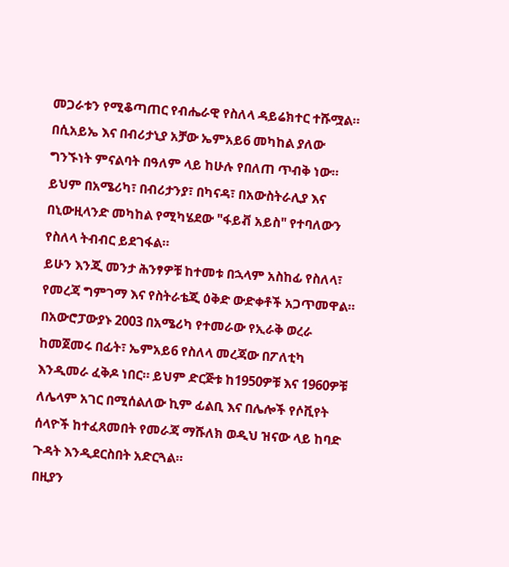መጋራቱን የሚቆጣጠር የብሔራዊ የስለላ ዳይሬክተር ተሹሟል።
በሲአይኤ እና በብሪታኒያ አቻው ኤምአይ6 መካከል ያለው ግንኙነት ምናልባት በዓለም ላይ ከሁሉ የበለጠ ጥብቅ ነው። ይህም በአሜሪካ፣ በብሪታንያ፣ በካናዳ፣ በአውስትራሊያ እና በኒውዚላንድ መካከል የሚካሄደው "ፋይቭ አይስ" የተባለውን የስለላ ትብብር ይደገፋል።
ይሁን እንጂ መንታ ሕንፃዎቹ ከተመቱ በኋላም አስከፊ የስለላ፣ የመረጃ ግምገማ እና የስትራቴጂ ዕቅድ ውድቀቶች አጋጥመዋል። በአውሮፓውያኑ 2003 በአሜሪካ የተመራው የኢራቅ ወረራ ከመጀመሩ በፊት፣ ኤምአይ6 የስለላ መረጃው በፖለቲካ እንዲመራ ፈቅዶ ነበር። ይህም ድርጅቱ ከ1950ዎቹ እና 1960ዎቹ ለሌላም አገር በሚሰልለው ኪም ፊልቢ እና በሌሎች የሶቪየት ሰላዮች ከተፈጸመበት የመራጃ ማሹለክ ወዲህ ዝናው ላይ ከባድ ጉዳት እንዲደርስበት አድርጓል።
በዚያን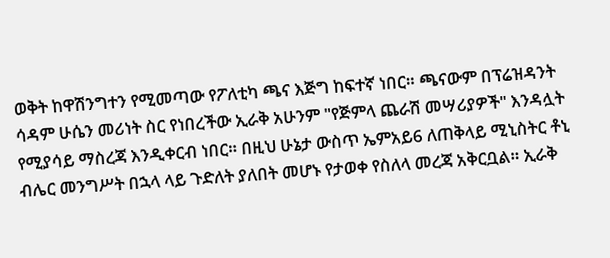ወቅት ከዋሽንግተን የሚመጣው የፖለቲካ ጫና እጅግ ከፍተኛ ነበር። ጫናውም በፕሬዝዳንት ሳዳም ሁሴን መሪነት ስር የነበረችው ኢራቅ አሁንም "የጅምላ ጨራሽ መሣሪያዎች" እንዳሏት የሚያሳይ ማስረጃ እንዲቀርብ ነበር። በዚህ ሁኔታ ውስጥ ኤምአይ6 ለጠቅላይ ሚኒስትር ቶኒ ብሌር መንግሥት በኋላ ላይ ጉድለት ያለበት መሆኑ የታወቀ የስለላ መረጃ አቅርቧል። ኢራቅ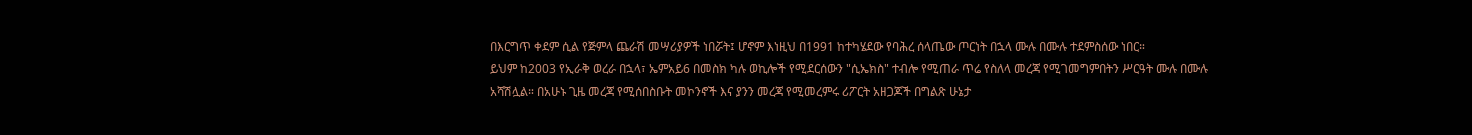በእርግጥ ቀደም ሲል የጅምላ ጨራሽ መሣሪያዎች ነበሯት፤ ሆኖም እነዚህ በ1991 ከተካሄደው የባሕረ ሰላጤው ጦርነት በኋላ ሙሉ በሙሉ ተደምስሰው ነበር።
ይህም ከ2003 የኢራቅ ወረራ በኋላ፣ ኤምአይ6 በመስክ ካሉ ወኪሎች የሚደርሰውን "ሲኤክስ" ተብሎ የሚጠራ ጥሬ የስለላ መረጃ የሚገመግምበትን ሥርዓት ሙሉ በሙሉ አሻሽሏል። በአሁኑ ጊዜ መረጃ የሚሰበስቡት መኮንኖች እና ያንን መረጃ የሚመረምሩ ሪፖርት አዘጋጆች በግልጽ ሁኔታ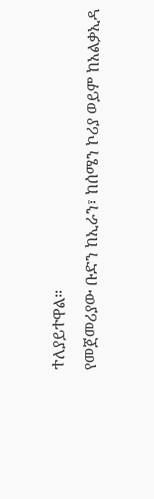ተለያይተዋል።
የመጀመሪያው ቡድን ከኢራን፣ ከሰሜን ኮሪያ ወይም ከአልቃኢዳ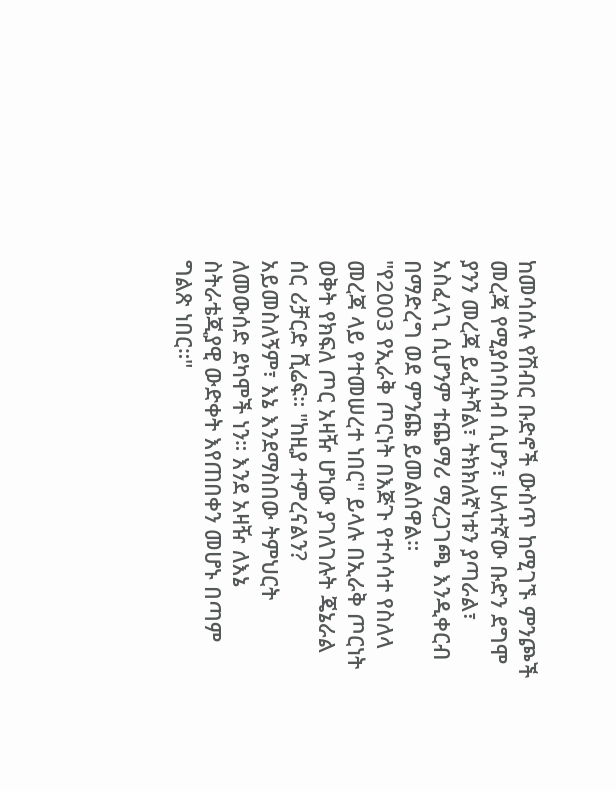ከመሳሰሉ የሽብር ቡድኖች ውስጥ ከሚገኙ ምንጮች መረጃ የሚያሰባስብ ሲሆን፣ ሁለተኛው ቡድን ደግሞ ያንን መረጃ ይፈትሻል፣ ትክክለኛነቱን ያጣራል፣ አስፈላጊ ሲሆንም ተጨማሪ ማረጋገጫ እንዲቀርብ በማድረግ ወደ ምንጩ ይመልሰዋል።
"የ2003 የኢራቅ ጦርነት በእጅጉ የተሳሳተ የስለላ መረጃ ላይ የተመሠረተ ነበር" ይላሉ በኢራቅ ጦርነት ወቅት የክፍለ ጦር አዛዥ ሆነው ያገለገሉት ጄኔራል ሰር ሪቻርድ ሺሬፍ። "ከዚያ ተምረናልን? አይመስለኝም፣ እኔ እንደማስበው ትምህርት ለመውሰድ ደካሞች ነን። እንደ አዛዥ ለእኔ ስትራቴጂያዊ ውድቀት እየጠበቀን መሆኑ በጣም ግልጽ ነበር።"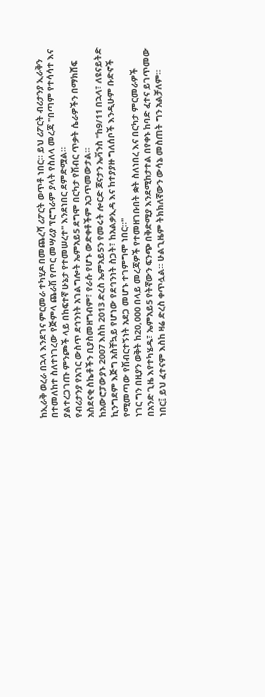ከኢራቅ ወረራ በኋላ እንደገና ምርመራ ተካሂዶ በመጨረሻ ሪፖርት ወጥቶ ነበር። ይህ ሪፖርት ብሪታንያ ኢራቅን በተመለከተ ስለተነገረው የጅምላ ጨራሽ የጦር መሣሪያ ፕሮግራም ያላት የስለላ መረጃ "በጣም የተሳሳተ እና ያልተረጋገጡ ምንጮች ላይ በከፍተኛ ሁኔታ የተመሠረተ" እንደነበር ደምድሟል።
የብሪታንያ የአገር ውስጥ ደኅንነት አገልግሎት ኤምአይ5 ደግሞ በርካታ የሽብር ጥቃት ሴራዎችን በማክሸፍ አስደናቂ ስኬቶችን ቢያስመዘግብም፣ የራሱ የሆኑ ውድቀቶችም አጋጥመውታል።
ከአውሮፓውያኑ 2007 እስከ 2013 ድረስ ኤምአይ5ን የመሩት ሎርድ ጆናታን ኤቫንስ "ከ9/11 በኋላ፣ ለዩናይትድ ኪንግደም እጅግ አስቸኳይ የሆነው የደኅንነት ስጋት፣ ከአልቃኢዳ እና ከተያያዙ ግለሰቦች እንዲሁም ቡድኖች የሚመጣው የሽብርተኝነት አደጋ መሆኑ ተገምግሞ ነበር።"
ነገር ግን በዚያን ወቅት ከ20,000 በላይ መረጃዎች የተመዘገቡበት ቋት ስለነበረ እና በርካታ ምርመራዎች በአንድ ጊዜ እየተካሄዱ፣ ኤምአይ5 የትኛውን ፍንጭ በቅድሚያ እንደሚከታተል በየቀኑ ከባድ ፈተና ይገጥመው ነበር፤ ይህ ፈተናም እስከ ዛሬ ድረስ ቀጥሏል። ሁልጊዜም ትክክለኛውን ውሳኔ መስጠት ግን አልቻለም።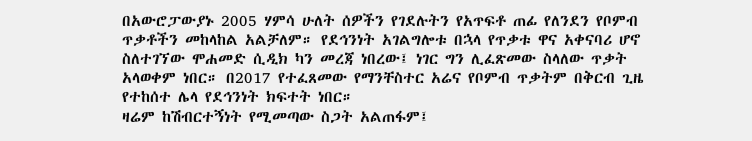በአውሮፓውያኑ 2005 ሃምሳ ሁለት ሰዎችን የገደሉትን የአጥፍቶ ጠፊ የለንደን የቦምብ ጥቃቶችን መከላከል አልቻለም። የደኅንነት አገልግሎቱ በኋላ የጥቃቱ ዋና አቀናባሪ ሆኖ ስለተገኘው ሞሐመድ ሲዲክ ካን መረጃ ነበረው፤ ነገር ግን ሊፈጽመው ስላለው ጥቃት አላወቀም ነበር። በ2017 የተፈጸመው የማንቸስተር አሬና የቦምብ ጥቃትም በቅርብ ጊዜ የተከሰተ ሌላ የደኅንነት ክፍተት ነበር።
ዛሬም ከሽብርተኝነት የሚመጣው ስጋት አልጠፋም፤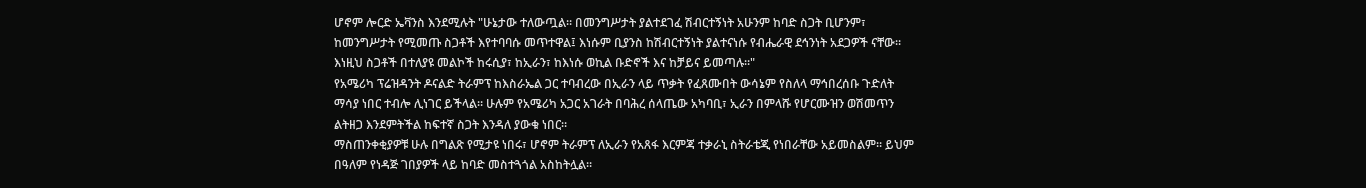ሆኖም ሎርድ ኤቫንስ እንደሚሉት "ሁኔታው ተለውጧል። በመንግሥታት ያልተደገፈ ሽብርተኝነት አሁንም ከባድ ስጋት ቢሆንም፣ ከመንግሥታት የሚመጡ ስጋቶች እየተባባሱ መጥተዋል፤ እነሱም ቢያንስ ከሽብርተኝነት ያልተናነሱ የብሔራዊ ደኅንነት አደጋዎች ናቸው። እነዚህ ስጋቶች በተለያዩ መልኮች ከሩሲያ፣ ከኢራን፣ ከእነሱ ወኪል ቡድኖች እና ከቻይና ይመጣሉ።"
የአሜሪካ ፕሬዝዳንት ዶናልድ ትራምፕ ከእስራኤል ጋር ተባብረው በኢራን ላይ ጥቃት የፈጸሙበት ውሳኔም የስለላ ማኅበረሰቡ ጉድለት ማሳያ ነበር ተብሎ ሊነገር ይችላል። ሁሉም የአሜሪካ አጋር አገራት በባሕረ ሰላጤው አካባቢ፣ ኢራን በምላሹ የሆርሙዝን ወሽመጥን ልትዘጋ እንደምትችል ከፍተኛ ስጋት እንዳለ ያውቁ ነበር።
ማስጠንቀቂያዎቹ ሁሉ በግልጽ የሚታዩ ነበሩ፣ ሆኖም ትራምፕ ለኢራን የአጸፋ እርምጃ ተቃራኒ ስትራቴጂ የነበራቸው አይመስልም። ይህም በዓለም የነዳጅ ገበያዎች ላይ ከባድ መስተጓጎል አስከትሏል።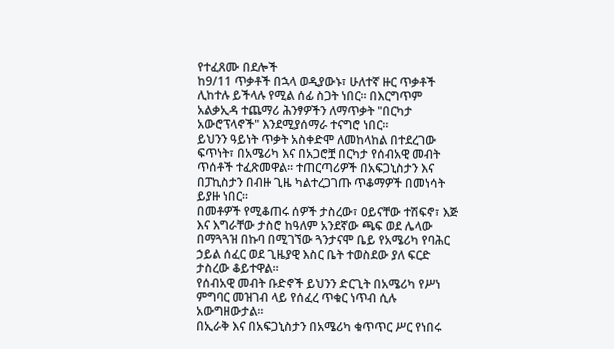የተፈጸሙ በደሎች
ከ9/11 ጥቃቶች በኋላ ወዲያውኑ፣ ሁለተኛ ዙር ጥቃቶች ሊከተሉ ይችላሉ የሚል ሰፊ ስጋት ነበር። በእርግጥም አልቃኢዳ ተጨማሪ ሕንፃዎችን ለማጥቃት "በርካታ አውሮፕላኖች" እንደሚያሰማራ ተናግሮ ነበር።
ይህንን ዓይነት ጥቃት አስቀድሞ ለመከላከል በተደረገው ፍጥነት፣ በአሜሪካ እና በአጋሮቿ በርካታ የሰብአዊ መብት ጥሰቶች ተፈጽመዋል። ተጠርጣሪዎች በአፍጋኒስታን እና በፓኪስታን በብዙ ጊዜ ካልተረጋገጡ ጥቆማዎች በመነሳት ይያዙ ነበር።
በመቶዎች የሚቆጠሩ ሰዎች ታስረው፣ ዐይናቸው ተሽፍኖ፣ እጅ እና እግራቸው ታስሮ ከዓለም አንደኛው ጫፍ ወደ ሌላው በማጓጓዝ በኩባ በሚገኘው ጓንታናሞ ቤይ የአሜሪካ የባሕር ኃይል ሰፈር ወደ ጊዜያዊ እስር ቤት ተወስደው ያለ ፍርድ ታስረው ቆይተዋል።
የሰብአዊ መብት ቡድኖች ይህንን ድርጊት በአሜሪካ የሥነ ምግባር መዝገብ ላይ የሰፈረ ጥቁር ነጥብ ሲሉ አውግዘውታል።
በኢራቅ እና በአፍጋኒስታን በአሜሪካ ቁጥጥር ሥር የነበሩ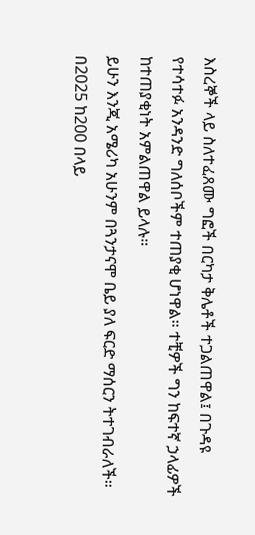እስረኞች ላይ ስለተፈጸሙ ግፎች በርካታ ቅሌቶች ተጋልጠዋል፤ በጉዳዩ የተሳተፉ አንዳንድ ግለሰቦችም ተጠያቂ ሆነዋል። ተቺዎች ግን ከፍተኛ ኃላፊዎች ከተጠያቂነት አምልጠዋል ይላሉ።
ይሁን እንጂ አሜሪካ አሁንም በጓንታናሞ ቤይ ያለ ፍርድ ማሰርን ትተገብራለች። በ2025 ከ200 በላይ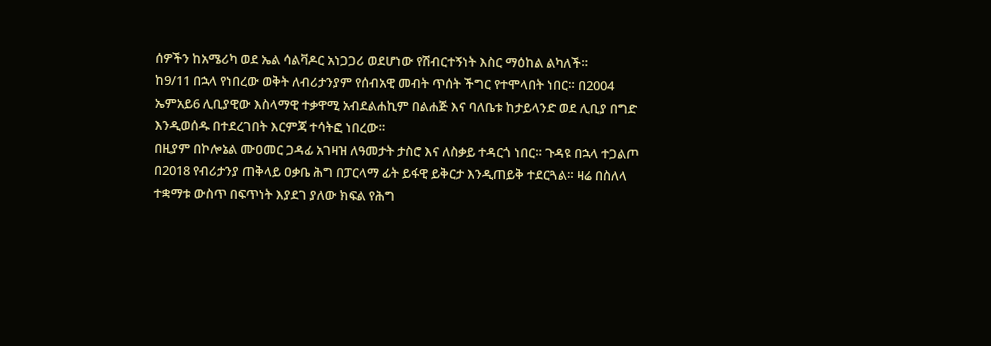ሰዎችን ከአሜሪካ ወደ ኤል ሳልቫዶር አነጋጋሪ ወደሆነው የሽብርተኝነት እስር ማዕከል ልካለች።
ከ9/11 በኋላ የነበረው ወቅት ለብሪታንያም የሰብአዊ መብት ጥሰት ችግር የተሞላበት ነበር። በ2004 ኤምአይ6 ሊቢያዊው እስላማዊ ተቃዋሚ አብደልሐኪም በልሐጅ እና ባለቤቱ ከታይላንድ ወደ ሊቢያ በግድ እንዲወሰዱ በተደረገበት እርምጃ ተሳትፎ ነበረው።
በዚያም በኮሎኔል ሙዐመር ጋዳፊ አገዛዝ ለዓመታት ታስሮ እና ለስቃይ ተዳርጎ ነበር። ጉዳዩ በኋላ ተጋልጦ በ2018 የብሪታንያ ጠቅላይ ዐቃቤ ሕግ በፓርላማ ፊት ይፋዊ ይቅርታ እንዲጠይቅ ተደርጓል። ዛሬ በስለላ ተቋማቱ ውስጥ በፍጥነት እያደገ ያለው ክፍል የሕግ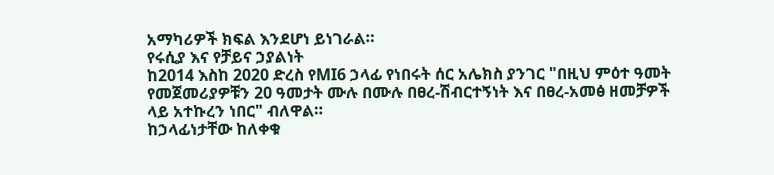አማካሪዎች ክፍል እንደሆነ ይነገራል።
የሩሲያ እና የቻይና ኃያልነት
ከ2014 እስከ 2020 ድረስ የMI6 ኃላፊ የነበሩት ሰር አሌክስ ያንገር "በዚህ ምዕተ ዓመት የመጀመሪያዎቹን 20 ዓመታት ሙሉ በሙሉ በፀረ-ሽብርተኝነት እና በፀረ-አመፅ ዘመቻዎች ላይ አተኩረን ነበር" ብለዋል።
ከኃላፊነታቸው ከለቀቁ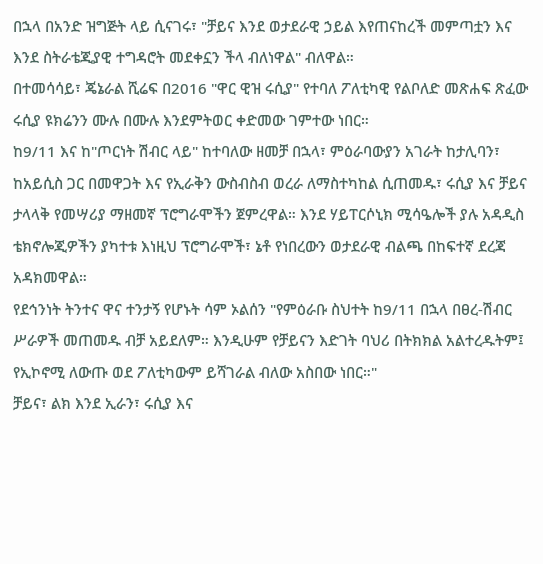በኋላ በአንድ ዝግጅት ላይ ሲናገሩ፣ "ቻይና እንደ ወታደራዊ ኃይል እየጠናከረች መምጣቷን እና እንደ ስትራቴጂያዊ ተግዳሮት መደቀኗን ችላ ብለነዋል" ብለዋል።
በተመሳሳይ፣ ጄኔራል ሺሬፍ በ2016 "ዋር ዊዝ ሩሲያ" የተባለ ፖለቲካዊ የልቦለድ መጽሐፍ ጽፈው ሩሲያ ዩክሬንን ሙሉ በሙሉ እንደምትወር ቀድመው ገምተው ነበር።
ከ9/11 እና ከ"ጦርነት ሽብር ላይ" ከተባለው ዘመቻ በኋላ፣ ምዕራባውያን አገራት ከታሊባን፣ ከአይሲስ ጋር በመዋጋት እና የኢራቅን ውስብስብ ወረራ ለማስተካከል ሲጠመዱ፣ ሩሲያ እና ቻይና ታላላቅ የመሣሪያ ማዘመኛ ፕሮግራሞችን ጀምረዋል። እንደ ሃይፐርሶኒክ ሚሳዔሎች ያሉ አዳዲስ ቴክኖሎጂዎችን ያካተቱ እነዚህ ፕሮግራሞች፣ ኔቶ የነበረውን ወታደራዊ ብልጫ በከፍተኛ ደረጃ አዳክመዋል።
የደኅንነት ትንተና ዋና ተንታኝ የሆኑት ሳም ኦልሰን "የምዕራቡ ስህተት ከ9/11 በኋላ በፀረ-ሽብር ሥራዎች መጠመዱ ብቻ አይደለም። እንዲሁም የቻይናን እድገት ባህሪ በትክክል አልተረዱትም፤ የኢኮኖሚ ለውጡ ወደ ፖለቲካውም ይሻገራል ብለው አስበው ነበር።"
ቻይና፣ ልክ እንደ ኢራን፣ ሩሲያ እና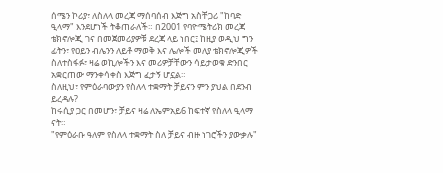ሰሜን ኮሪያ፣ ለስለላ መረጃ ማሰባሰብ እጅግ አስቸጋሪ "ከባድ ዒላማ" እንደሆነች ትቆጠራለች። በ2001 የባዮሜትሪክ መረጃ ቴክኖሎጂ ገና በመጀመሪያዎቹ ደረጃ ላይ ነበር፤ ከዚያ ወዲህ ግን ፊትን፣ የዐይን ብሌንን ለይቶ ማወቅ እና ሌሎች መለያ ቴክኖሎጂዎች ስለተስፋፉ፣ ዛሬ ወኪሎችን እና መሪዎቻቸውን ሳይታወቁ ድንበር አቋርጠው ማንቀሳቀስ እጅግ ፈታኝ ሆኗል።
ስለዚህ፣ የምዕራባውያን የስለላ ተቋማት ቻይናን ምን ያህል በደንብ ይረዳሉ?
ከሩሲያ ጋር በመሆን፣ ቻይና ዛሬ ለኤምአይ6 ከፍተኛ የስለላ ዒላማ ናት።
"የምዕራቡ ዓለም የስለላ ተቋማት ስለ ቻይና ብዙ ነገሮችን ያውቃሉ"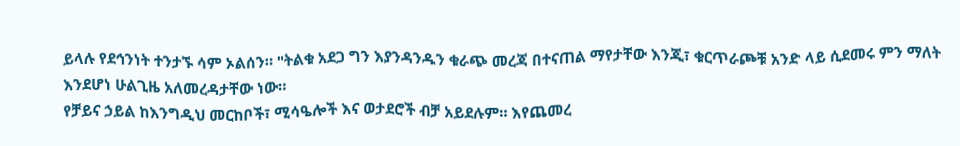ይላሉ የደኅንነት ተንታኙ ሳም ኦልሰን። "ትልቁ አደጋ ግን እያንዳንዱን ቁራጭ መረጃ በተናጠል ማየታቸው እንጂ፣ ቁርጥራጮቹ አንድ ላይ ሲደመሩ ምን ማለት እንደሆነ ሁልጊዜ አለመረዳታቸው ነው።
የቻይና ኃይል ከእንግዲህ መርከቦች፣ ሚሳዔሎች እና ወታደሮች ብቻ አይደሉም። እየጨመረ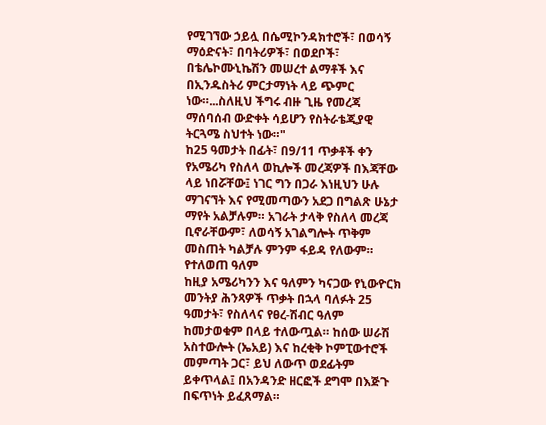የሚገኘው ኃይሏ በሴሚኮንዳክተሮች፣ በወሳኝ ማዕድናት፣ በባትሪዎች፣ በወደቦች፣ በቴሌኮሙኒኬሽን መሠረተ ልማቶች እና በኢንዱስትሪ ምርታማነት ላይ ጭምር ነው።...ስለዚህ ችግሩ ብዙ ጊዜ የመረጃ ማሰባሰብ ውድቀት ሳይሆን የስትራቴጂያዊ ትርጓሜ ስህተት ነው።"
ከ25 ዓመታት በፊት፣ በ9/11 ጥቃቶች ቀን የአሜሪካ የስለላ ወኪሎች መረጃዎች በእጃቸው ላይ ነበሯቸው፤ ነገር ግን በጋራ እነዚህን ሁሉ ማገናኘት እና የሚመጣውን አደጋ በግልጽ ሁኔታ ማየት አልቻሉም። አገራት ታላቅ የስለላ መረጃ ቢኖራቸውም፣ ለወሳኝ አገልግሎት ጥቅም መስጠት ካልቻሉ ምንም ፋይዳ የለውም።
የተለወጠ ዓለም
ከዚያ አሜሪካንን እና ዓለምን ካናጋው የኒውዮርክ መንትያ ሕንጻዎች ጥቃት በኋላ ባለፉት 25 ዓመታት፣ የስለላና የፀረ-ሽብር ዓለም ከመታወቁም በላይ ተለውጧል። ከሰው ሠራሽ አስተውሎት (ኤአይ) እና ከረቂቅ ኮምፒውተሮች መምጣት ጋር፣ ይህ ለውጥ ወደፊትም ይቀጥላል፤ በአንዳንድ ዘርፎች ደግሞ በእጅጉ በፍጥነት ይፈጸማል።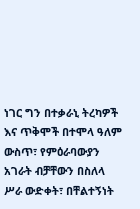ነገር ግን በተቃራኒ ትረካዎች እና ጥቅሞች በተሞላ ዓለም ውስጥ፣ የምዕራባውያን አገራት ብቻቸውን በስለላ ሥራ ውድቀት፣ በቸልተኝነት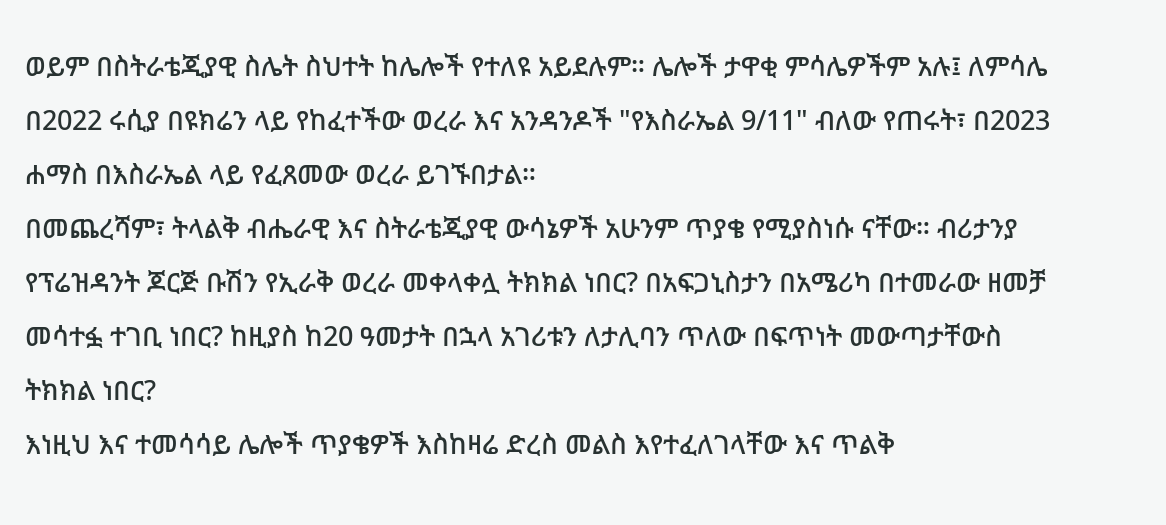ወይም በስትራቴጂያዊ ስሌት ስህተት ከሌሎች የተለዩ አይደሉም። ሌሎች ታዋቂ ምሳሌዎችም አሉ፤ ለምሳሌ በ2022 ሩሲያ በዩክሬን ላይ የከፈተችው ወረራ እና አንዳንዶች "የእስራኤል 9/11" ብለው የጠሩት፣ በ2023 ሐማስ በእስራኤል ላይ የፈጸመው ወረራ ይገኙበታል።
በመጨረሻም፣ ትላልቅ ብሔራዊ እና ስትራቴጂያዊ ውሳኔዎች አሁንም ጥያቄ የሚያስነሱ ናቸው። ብሪታንያ የፕሬዝዳንት ጆርጅ ቡሽን የኢራቅ ወረራ መቀላቀሏ ትክክል ነበር? በአፍጋኒስታን በአሜሪካ በተመራው ዘመቻ መሳተፏ ተገቢ ነበር? ከዚያስ ከ20 ዓመታት በኋላ አገሪቱን ለታሊባን ጥለው በፍጥነት መውጣታቸውስ ትክክል ነበር?
እነዚህ እና ተመሳሳይ ሌሎች ጥያቄዎች እስከዛሬ ድረስ መልስ እየተፈለገላቸው እና ጥልቅ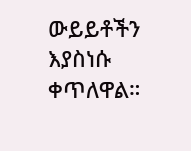ውይይቶችን እያስነሱ ቀጥለዋል።